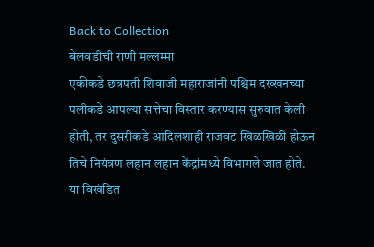Back to Collection
बेलवडीची राणी मल्लम्मा
एकीकडे छत्रपती शिवाजी महाराजांनी पश्चिम दख्खनच्या पलीकडे आपल्या सत्तेचा विस्तार करण्यास सुरुवात केली होती, तर दुसरीकडे आदिलशाही राजवट खिळखिळी होऊन तिचे नियंत्रण लहान लहान केंद्रांमध्ये विभागले जात होते.
या विखंडित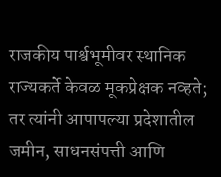राजकीय पार्श्वभूमीवर स्थानिक राज्यकर्ते केवळ मूकप्रेक्षक नव्हते; तर त्यांनी आपापल्या प्रदेशातील जमीन, साधनसंपत्ती आणि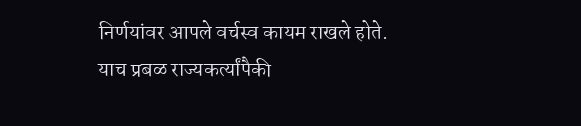निर्णयांवर आपले वर्चस्व कायम राखले होते.
याच प्रबळ राज्यकर्त्यांपैकी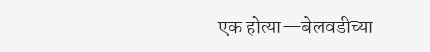एक होत्या—बेलवडीच्या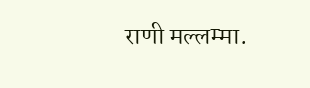राणी मल्लम्मा.